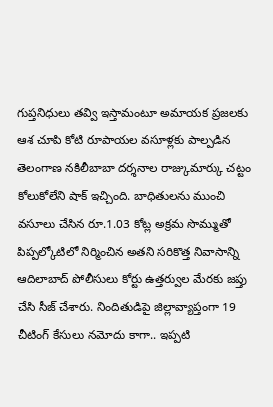గుప్తనిధులు తవ్వి ఇస్తామంటూ అమాయక ప్రజలకు ఆశ చూపి కోటి రూపాయల వసూళ్లకు పాల్పడిన తెలంగాణ నకిలీబాబా దర్శనాల రాజ్కుమార్కు చట్టం కోలుకోలేని షాక్ ఇచ్చింది. బాధితులను ముంచి వసూలు చేసిన రూ.1.03 కోట్ల అక్రమ సొమ్ముతో పిప్పల్కోటిలో నిర్మించిన అతని సరికొత్త నివాసాన్ని ఆదిలాబాద్ పోలీసులు కోర్టు ఉత్తర్వుల మేరకు జప్తు చేసి సీజ్ చేశారు. నిందితుడిపై జిల్లావ్యాప్తంగా 19 చీటింగ్ కేసులు నమోదు కాగా.. ఇప్పటి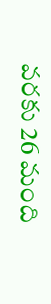వరకు 26 మంది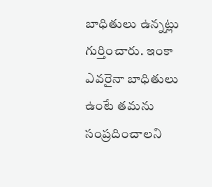బాధితులు ఉన్నట్లు గుర్తించారు. ఇంకా ఎవరైనా బాధితులు ఉంటే తమను సంప్రదించాలని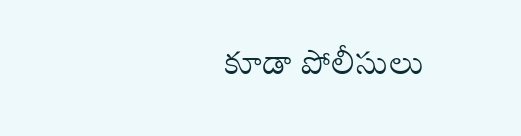కూడా పోలీసులు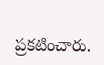ప్రకటించారు.